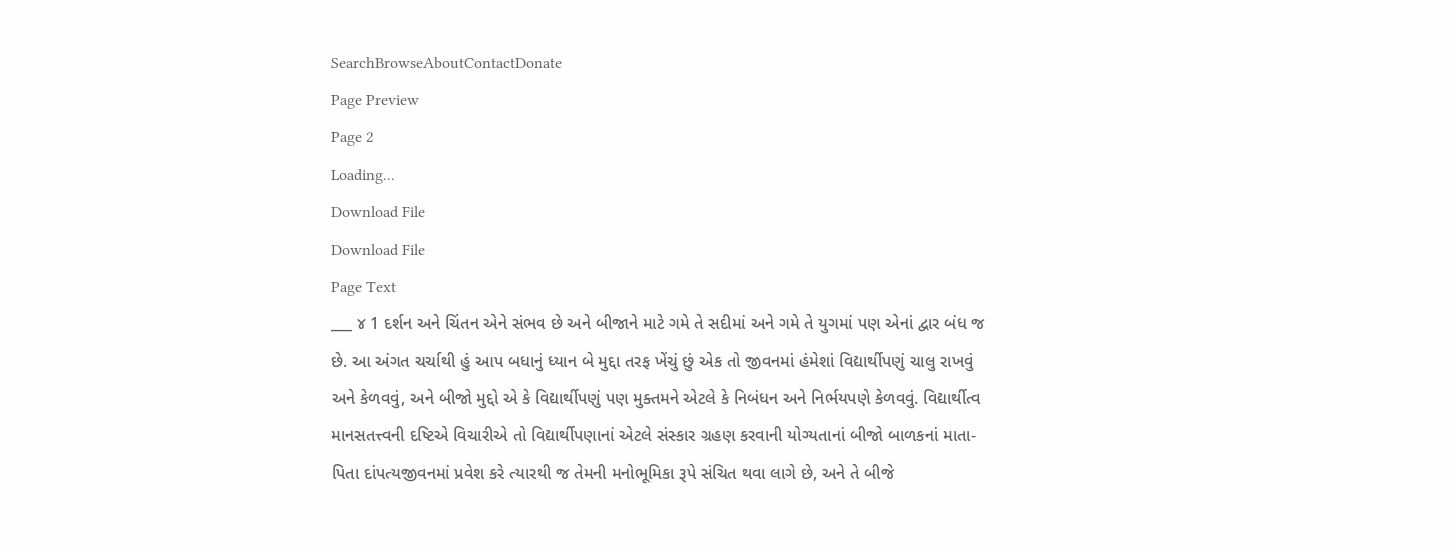SearchBrowseAboutContactDonate
Page Preview
Page 2
Loading...
Download File
Download File
Page Text
___ ૪ 1 દર્શન અને ચિંતન એને સંભવ છે અને બીજાને માટે ગમે તે સદીમાં અને ગમે તે યુગમાં પણ એનાં દ્વાર બંધ જ છે. આ અંગત ચર્ચાથી હું આપ બધાનું ધ્યાન બે મુદ્દા તરફ ખેંચું છું એક તો જીવનમાં હંમેશાં વિદ્યાર્થીપણું ચાલુ રાખવું અને કેળવવું, અને બીજો મુદ્દો એ કે વિદ્યાર્થીપણું પણ મુક્તમને એટલે કે નિબંધન અને નિર્ભયપણે કેળવવું. વિદ્યાર્થીત્વ માનસતત્ત્વની દષ્ટિએ વિચારીએ તો વિદ્યાર્થીપણાનાં એટલે સંસ્કાર ગ્રહણ કરવાની યોગ્યતાનાં બીજો બાળકનાં માતા-પિતા દાંપત્યજીવનમાં પ્રવેશ કરે ત્યારથી જ તેમની મનોભૂમિકા રૂપે સંચિત થવા લાગે છે, અને તે બીજે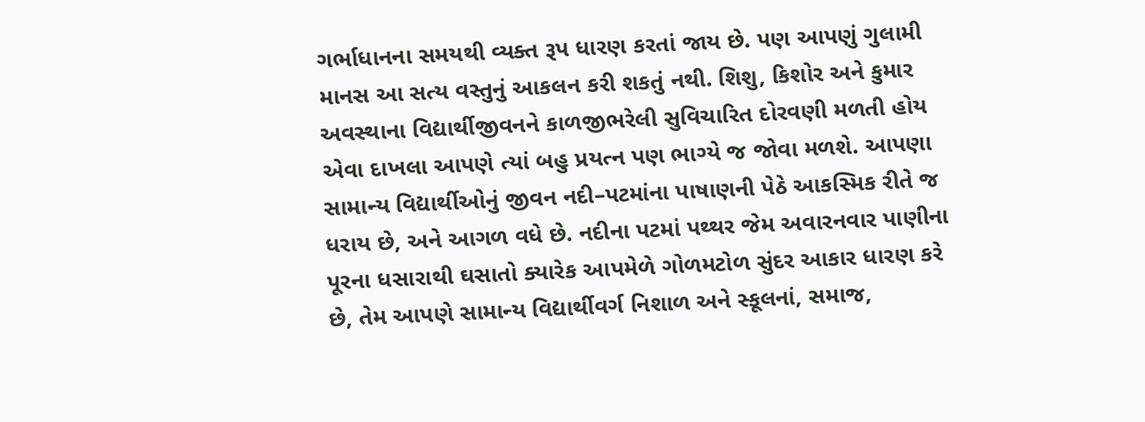ગર્ભાધાનના સમયથી વ્યક્ત રૂપ ધારણ કરતાં જાય છે. પણ આપણું ગુલામી માનસ આ સત્ય વસ્તુનું આકલન કરી શકતું નથી. શિશુ, કિશોર અને કુમાર અવસ્થાના વિદ્યાર્થીજીવનને કાળજીભરેલી સુવિચારિત દોરવણી મળતી હોય એવા દાખલા આપણે ત્યાં બહુ પ્રયત્ન પણ ભાગ્યે જ જોવા મળશે. આપણા સામાન્ય વિદ્યાર્થીઓનું જીવન નદી–પટમાંના પાષાણની પેઠે આકસ્મિક રીતે જ ધરાય છે, અને આગળ વધે છે. નદીના પટમાં પથ્થર જેમ અવારનવાર પાણીના પૂરના ધસારાથી ઘસાતો ક્યારેક આપમેળે ગોળમટોળ સુંદર આકાર ધારણ કરે છે, તેમ આપણે સામાન્ય વિદ્યાર્થીવર્ગ નિશાળ અને સ્કૂલનાં, સમાજ,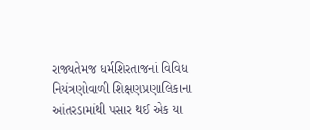રાજ્યતેમજ ધર્મશિરતાજનાં વિવિધ નિયંત્રણોવાળી શિક્ષણપ્રણાલિકાના આંતરડામાંથી પસાર થઈ એક યા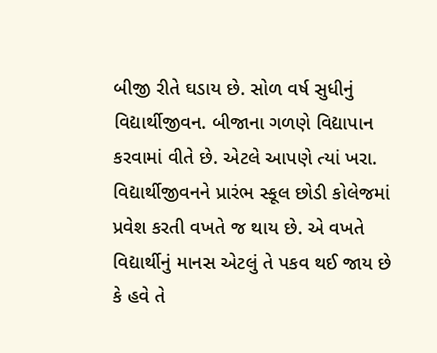બીજી રીતે ઘડાય છે. સોળ વર્ષ સુધીનું વિદ્યાર્થીજીવન. બીજાના ગળણે વિદ્યાપાન કરવામાં વીતે છે. એટલે આપણે ત્યાં ખરા. વિદ્યાર્થીજીવનને પ્રારંભ સ્કૂલ છોડી કોલેજમાં પ્રવેશ કરતી વખતે જ થાય છે. એ વખતે વિદ્યાર્થીનું માનસ એટલું તે પકવ થઈ જાય છે કે હવે તે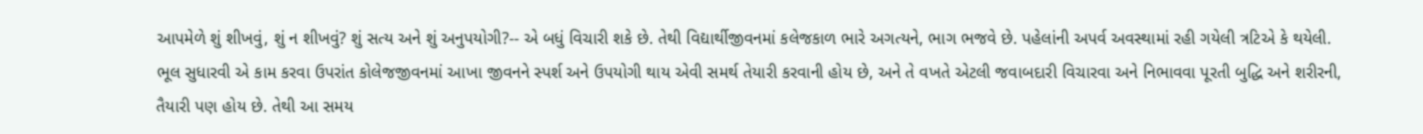આપમેળે શું શીખવું, શું ન શીખવું? શું સત્ય અને શું અનુપયોગી?-- એ બધું વિચારી શકે છે. તેથી વિદ્યાર્થીજીવનમાં કલેજકાળ ભારે અગત્યને, ભાગ ભજવે છે. પહેલાંની અપર્વ અવસ્થામાં રહી ગયેલી ત્રટિએ કે થયેલી. ભૂલ સુધારવી એ કામ કરવા ઉપરાંત કોલેજજીવનમાં આખા જીવનને સ્પર્શ અને ઉપયોગી થાય એવી સમર્થ તેયારી કરવાની હોય છે, અને તે વખતે એટલી જવાબદારી વિચારવા અને નિભાવવા પૂરતી બુદ્ધિ અને શરીરની, તૈયારી પણ હોય છે. તેથી આ સમય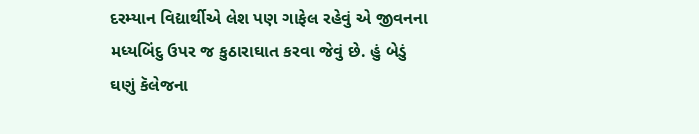દરમ્યાન વિદ્યાર્થીએ લેશ પણ ગાફેલ રહેવું એ જીવનના મધ્યબિંદુ ઉપર જ કુઠારાઘાત કરવા જેવું છે. હું બેડું ઘણું કૅલેજના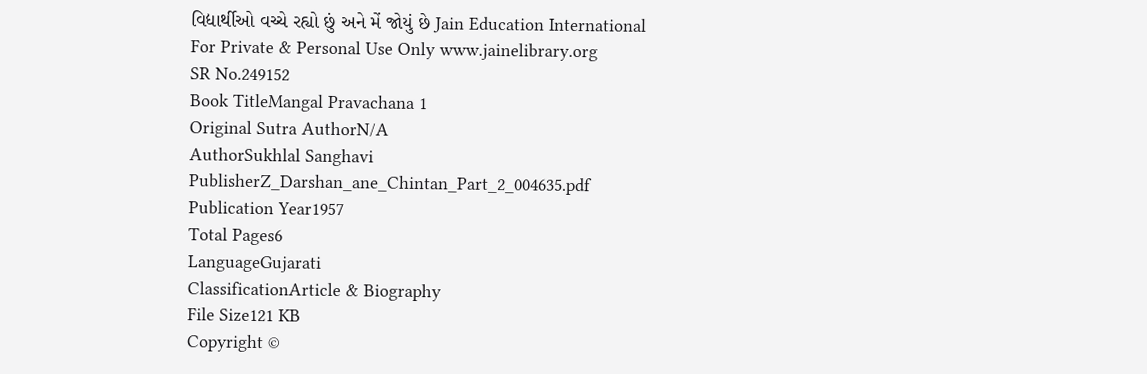વિદ્યાર્થીઓ વચ્ચે રહ્યો છું અને મેં જોયું છે Jain Education International For Private & Personal Use Only www.jainelibrary.org
SR No.249152
Book TitleMangal Pravachana 1
Original Sutra AuthorN/A
AuthorSukhlal Sanghavi
PublisherZ_Darshan_ane_Chintan_Part_2_004635.pdf
Publication Year1957
Total Pages6
LanguageGujarati
ClassificationArticle & Biography
File Size121 KB
Copyright ©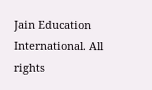Jain Education International. All rights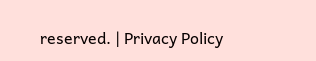reserved. | Privacy Policy